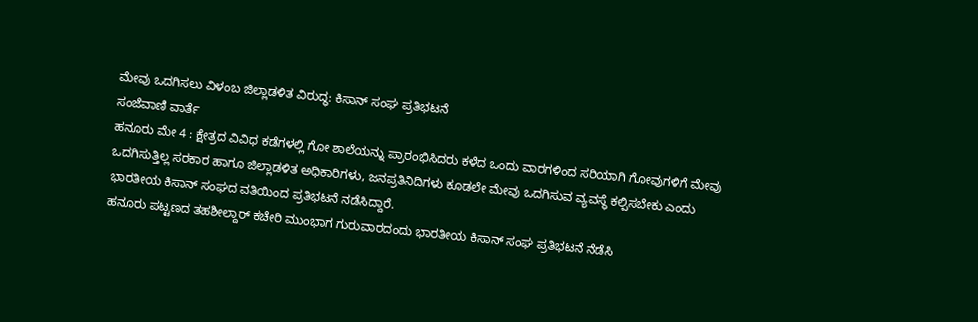ಮೇವು ಒದಗಿಸಲು ವಿಳಂಬ ಜಿಲ್ಲಾಡಳಿತ ವಿರುದ್ಧ: ಕಿಸಾನ್ ಸಂಘ ಪ್ರತಿಭಟನೆ
ಸಂಜೆವಾಣಿ ವಾರ್ತೆ
ಹನೂರು ಮೇ 4 : ಕ್ಷೇತ್ರದ ವಿವಿಧ ಕಡೆಗಳಲ್ಲಿ ಗೋ ಶಾಲೆಯನ್ನು ಪ್ರಾರಂಭಿಸಿದರು ಕಳೆದ ಒಂದು ವಾರಗಳಿಂದ ಸರಿಯಾಗಿ ಗೋವುಗಳಿಗೆ ಮೇವು ಒದಗಿಸುತ್ತಿಲ್ಲ ಸರಕಾರ ಹಾಗೂ ಜಿಲ್ಲಾಡಳಿತ ಅಧಿಕಾರಿಗಳು, ಜನಪ್ರತಿನಿದಿಗಳು ಕೂಡಲೇ ಮೇವು ಒದಗಿಸುವ ವ್ಯವಸ್ಥೆ ಕಲ್ಪಿಸಬೇಕು ಎಂದು ಭಾರತೀಯ ಕಿಸಾನ್ ಸಂಘದ ವತಿಯಿಂದ ಪ್ರತಿಭಟನೆ ನಡೆಸಿದ್ದಾರೆ.
ಹನೂರು ಪಟ್ಟಣದ ತಹಶೀಲ್ದಾರ್ ಕಚೇರಿ ಮುಂಭಾಗ ಗುರುವಾರದಂದು ಭಾರತೀಯ ಕಿಸಾನ್ ಸಂಘ ಪ್ರತಿಭಟನೆ ನೆಡೆಸಿ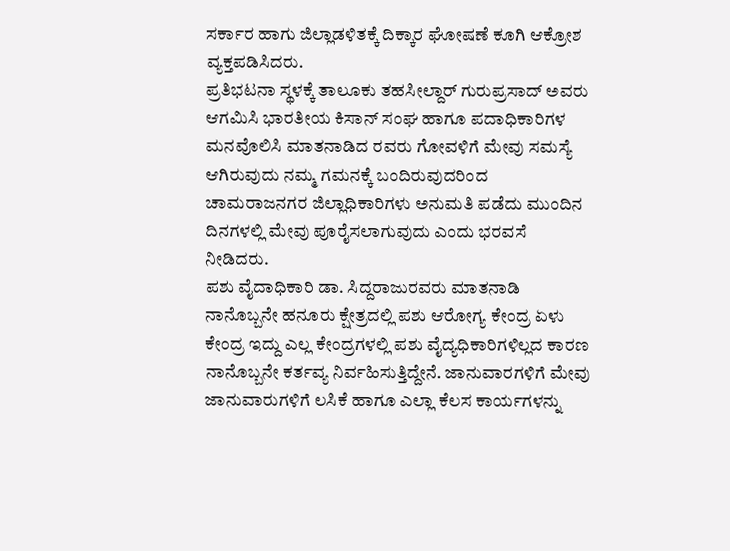ಸರ್ಕಾರ ಹಾಗು ಜಿಲ್ಲಾಡಳಿತಕ್ಕೆ ದಿಕ್ಕಾರ ಘೋಷಣೆ ಕೂಗಿ ಆಕ್ರೋಶ ವ್ಯಕ್ತಪಡಿಸಿದರು.
ಪ್ರತಿಭಟನಾ ಸ್ಥಳಕ್ಕೆ ತಾಲೂಕು ತಹಸೀಲ್ದಾರ್ ಗುರುಪ್ರಸಾದ್ ಅವರು ಆಗಮಿಸಿ ಭಾರತೀಯ ಕಿಸಾನ್ ಸಂಘ ಹಾಗೂ ಪದಾಧಿಕಾರಿಗಳ ಮನವೊಲಿಸಿ ಮಾತನಾಡಿದ ರವರು ಗೋವಳಿಗೆ ಮೇವು ಸಮಸ್ಯೆ ಆಗಿರುವುದು ನಮ್ಮ ಗಮನಕ್ಕೆ ಬಂದಿರುವುದರಿಂದ ಚಾಮರಾಜನಗರ ಜಿಲ್ಲಾಧಿಕಾರಿಗಳು ಅನುಮತಿ ಪಡೆದು ಮುಂದಿನ ದಿನಗಳಲ್ಲಿ ಮೇವು ಪೂರೈಸಲಾಗುವುದು ಎಂದು ಭರವಸೆ ನೀಡಿದರು.
ಪಶು ವೈದಾಧಿಕಾರಿ ಡಾ. ಸಿದ್ದರಾಜುರವರು ಮಾತನಾಡಿ ನಾನೊಬ್ಬನೇ ಹನೂರು ಕ್ಷೇತ್ರದಲ್ಲಿ ಪಶು ಆರೋಗ್ಯ ಕೇಂದ್ರ ಏಳು ಕೇಂದ್ರ ಇದ್ದು ಎಲ್ಲ ಕೇಂದ್ರಗಳಲ್ಲಿ ಪಶು ವೈದ್ಯಧಿಕಾರಿಗಳಿಲ್ಲದ ಕಾರಣ ನಾನೊಬ್ಬನೇ ಕರ್ತವ್ಯ ನಿರ್ವಹಿಸುತ್ತಿದ್ದೇನೆ. ಜಾನುವಾರಗಳಿಗೆ ಮೇವು ಜಾನುವಾರುಗಳಿಗೆ ಲಸಿಕೆ ಹಾಗೂ ಎಲ್ಲಾ ಕೆಲಸ ಕಾರ್ಯಗಳನ್ನು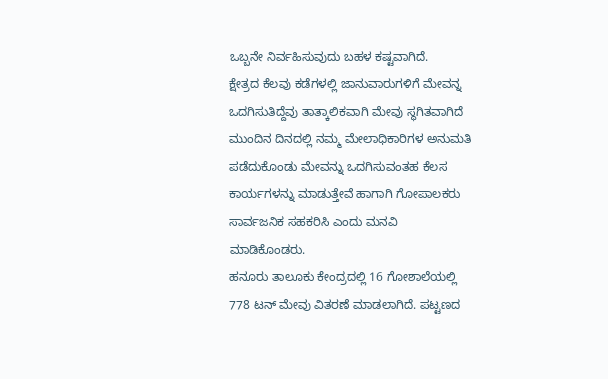ಒಬ್ಬನೇ ನಿರ್ವಹಿಸುವುದು ಬಹಳ ಕಷ್ಟವಾಗಿದೆ.
ಕ್ಷೇತ್ರದ ಕೆಲವು ಕಡೆಗಳಲ್ಲಿ ಜಾನುವಾರುಗಳಿಗೆ ಮೇವನ್ನ ಒದಗಿಸುತಿದ್ದೆವು ತಾತ್ಕಾಲಿಕವಾಗಿ ಮೇವು ಸ್ಥಗಿತವಾಗಿದೆ ಮುಂದಿನ ದಿನದಲ್ಲಿ ನಮ್ಮ ಮೇಲಾಧಿಕಾರಿಗಳ ಅನುಮತಿ ಪಡೆದುಕೊಂಡು ಮೇವನ್ನು ಒದಗಿಸುವಂತಹ ಕೆಲಸ ಕಾರ್ಯಗಳನ್ನು ಮಾಡುತ್ತೇವೆ ಹಾಗಾಗಿ ಗೋಪಾಲಕರು ಸಾರ್ವಜನಿಕ ಸಹಕರಿಸಿ ಎಂದು ಮನವಿ ಮಾಡಿಕೊಂಡರು.
ಹನೂರು ತಾಲೂಕು ಕೇಂದ್ರದಲ್ಲಿ 16 ಗೋಶಾಲೆಯಲ್ಲಿ 778 ಟನ್ ಮೇವು ವಿತರಣೆ ಮಾಡಲಾಗಿದೆ. ಪಟ್ಟಣದ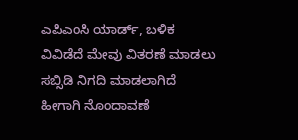ಎಪಿಎಂಸಿ ಯಾರ್ಡ್, ಬಳಿಕ ವಿವಿಡೆದೆ ಮೇವು ವಿತರಣೆ ಮಾಡಲು ಸಬ್ಸಿಡಿ ನಿಗದಿ ಮಾಡಲಾಗಿದೆ ಹೀಗಾಗಿ ನೊಂದಾವಣೆ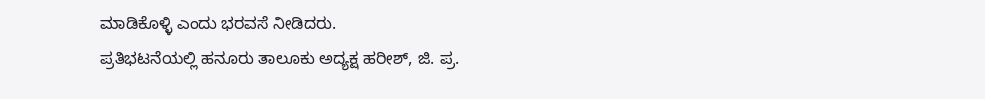ಮಾಡಿಕೊಳ್ಳಿ ಎಂದು ಭರವಸೆ ನೀಡಿದರು.
ಪ್ರತಿಭಟನೆಯಲ್ಲಿ ಹನೂರು ತಾಲೂಕು ಅದ್ಯಕ್ಷ ಹರೀಶ್, ಜಿ. ಪ್ರ.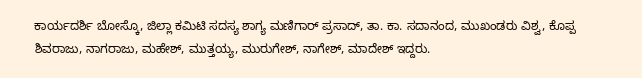ಕಾರ್ಯದರ್ಶಿ ಬೋಸ್ಕೊ, ಜಿಲ್ಲಾ ಕಮಿಟಿ ಸದಸ್ಯ ಶಾಗ್ಯ ಮಣಿಗಾರ್ ಪ್ರಸಾದ್, ತಾ. ಕಾ. ಸದಾನಂದ, ಮುಖಂಡರು ವಿಶ್ವ, ಕೊಪ್ಪ ಶಿವರಾಜು, ನಾಗರಾಜು, ಮಹೇಶ್, ಮುತ್ತಯ್ಯ, ಮುರುಗೇಶ್, ನಾಗೇಶ್, ಮಾದೇಶ್ ಇದ್ದರು.